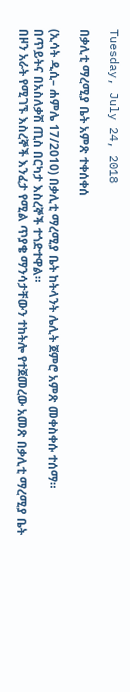Tuesday, July 24, 2018

በቃሊቲ ማረሚያ ቤት አምጽ ተቀሰቀሰ

(ኢሳት ዲሲ– ሐምሌ 17/2010) በቃሊቲ ማረሚያ ቤት ከትላንት ሌሊት ጀምሮ አምጽ መቀስቀሱ ተሰማ።
በጥይትና በአስለቃሽ ጢስ በርካታ እስረኞች ተጎድተዋል።
በዞን አራት የሚገኙ እስረኞች እንፈታ የሚል ጥያቄ ማንሳታቸውን ተከትሎ የተጀመረው አመጽ በቃሊቲ ማረሚያ ቤት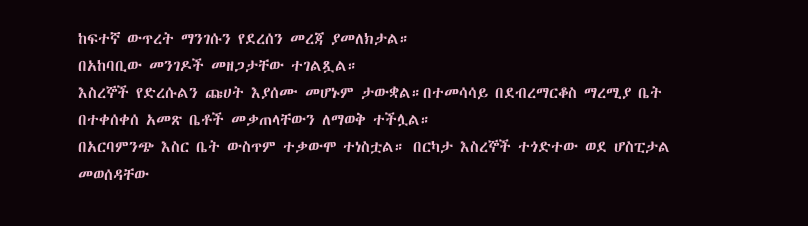ከፍተኛ ውጥረት ማንገሱን የደረሰን መረጃ ያመለክታል።
በአከባቢው መንገዶች መዘጋታቸው ተገልጿል።
እስረኞች የድረሱልን ጩሀት እያሰሙ መሆኑም ታውቋል።በተመሳሳይ በደብረማርቆስ ማረሚያ ቤት በተቀሰቀሰ አመጽ ቤቶች መቃጠላቸውን ለማወቅ ተችሏል።
በአርባምንጭ እስር ቤት ውስጥም ተቃውሞ ተነስቷል። በርካታ እስረኞች ተጎድተው ወደ ሆስፒታል መወሰዳቸው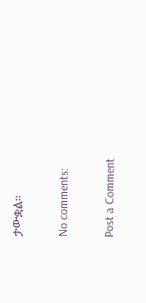ታውቋል።

No comments:

Post a Comment